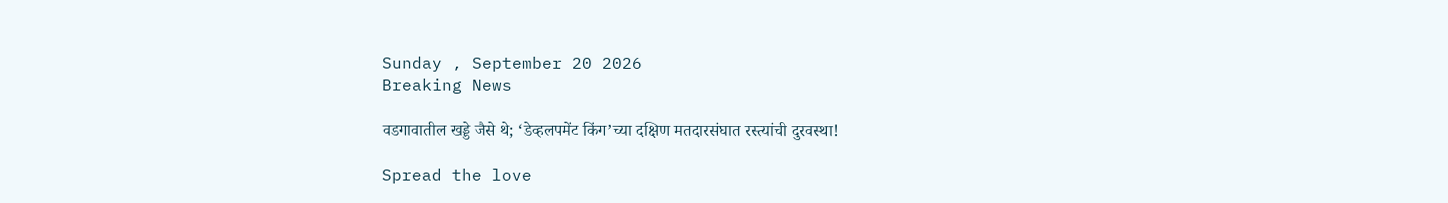Sunday , September 20 2026
Breaking News

वडगावातील खड्डे जैसे थे; ‘डेव्हलपमेंट किंग’च्या दक्षिण मतदारसंघात रस्त्यांची दुरवस्था!

Spread the love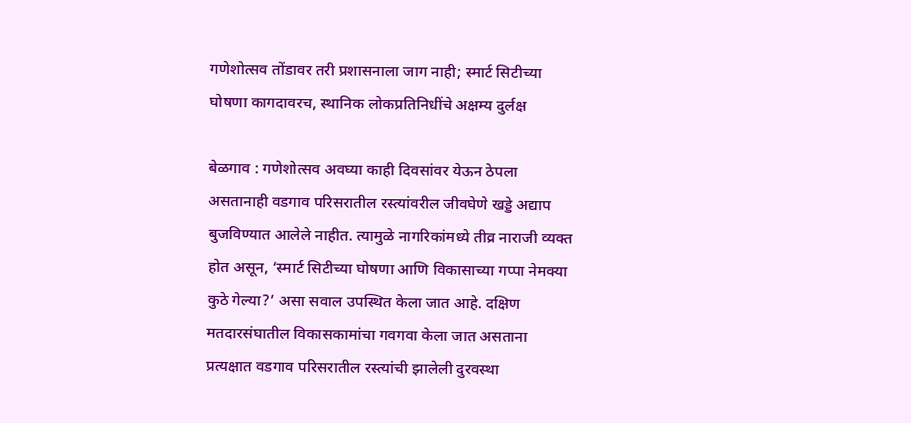गणेशोत्सव तोंडावर तरी प्रशासनाला जाग नाही; स्मार्ट सिटीच्या घोषणा कागदावरच, स्थानिक लोकप्रतिनिधींचे अक्षम्य दुर्लक्ष

बेळगाव : गणेशोत्सव अवघ्या काही दिवसांवर येऊन ठेपला असतानाही वडगाव परिसरातील रस्त्यांवरील जीवघेणे खड्डे अद्याप बुजविण्यात आलेले नाहीत. त्यामुळे नागरिकांमध्ये तीव्र नाराजी व्यक्त होत असून, ‘स्मार्ट सिटीच्या घोषणा आणि विकासाच्या गप्पा नेमक्या कुठे गेल्या?’ असा सवाल उपस्थित केला जात आहे. दक्षिण मतदारसंघातील विकासकामांचा गवगवा केला जात असताना प्रत्यक्षात वडगाव परिसरातील रस्त्यांची झालेली दुरवस्था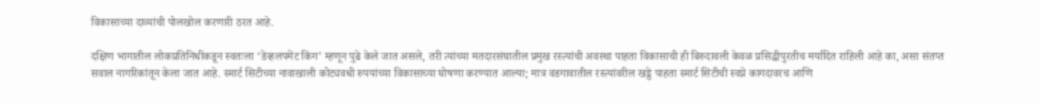विकासाच्या दाव्यांची पोलखोल करणारी ठरत आहे.

दक्षिण भागातील लोकप्रतिनिधींकडून स्वतःला ‘डेव्हलपमेंट किंग’ म्हणून पुढे केले जात असले, तरी त्यांच्या मतदारसंघातील प्रमुख रस्त्यांची अवस्था पाहता विकासाची ही बिरुदावली केवळ प्रसिद्धीपुरतीच मर्यादित राहिली आहे का, असा संतप्त सवाल नागरिकांतून केला जात आहे. स्मार्ट सिटीच्या नावाखाली कोट्यवधी रुपयांच्या विकासाच्या घोषणा करण्यात आल्या; मात्र वडगावातील रस्त्यांवरील खड्डे पाहता स्मार्ट सिटीची स्वप्ने कागदावरच आणि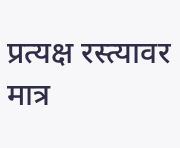प्रत्यक्ष रस्त्यावर मात्र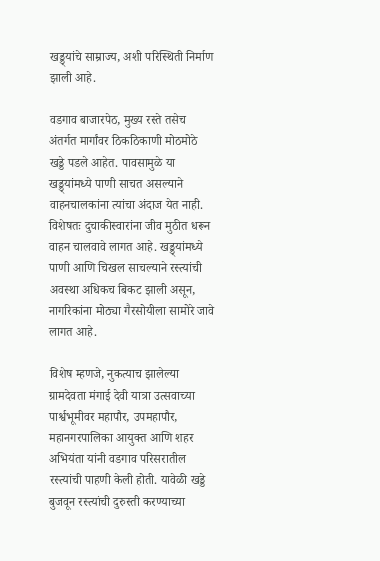खड्ड्यांचे साम्राज्य, अशी परिस्थिती निर्माण झाली आहे.

वडगाव बाजारपेठ, मुख्य रस्ते तसेच अंतर्गत मार्गांवर ठिकठिकाणी मोठमोठे खड्डे पडले आहेत. पावसामुळे या खड्ड्यांमध्ये पाणी साचत असल्याने वाहनचालकांना त्यांचा अंदाज येत नाही. विशेषतः दुचाकीस्वारांना जीव मुठीत धरून वाहन चालवावे लागत आहे. खड्ड्यांमध्ये पाणी आणि चिखल साचल्याने रस्त्यांची अवस्था अधिकच बिकट झाली असून, नागरिकांना मोठ्या गैरसोयीला सामोरे जावे लागत आहे.

विशेष म्हणजे, नुकत्याच झालेल्या ग्रामदेवता मंगाई देवी यात्रा उत्सवाच्या पार्श्वभूमीवर महापौर, उपमहापौर, महानगरपालिका आयुक्त आणि शहर अभियंता यांनी वडगाव परिसरातील रस्त्यांची पाहणी केली होती. यावेळी खड्डे बुजवून रस्त्यांची दुरुस्ती करण्याच्या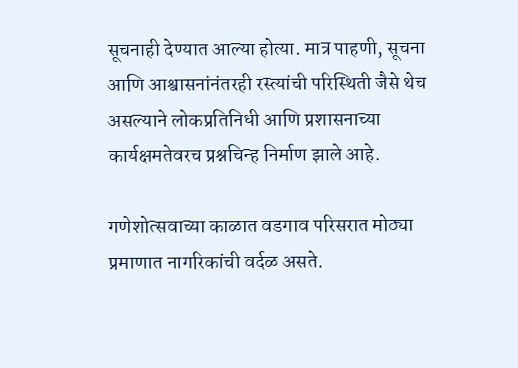सूचनाही देण्यात आल्या होत्या. मात्र पाहणी, सूचना आणि आश्वासनांनंतरही रस्त्यांची परिस्थिती जैसे थेच असल्याने लोकप्रतिनिधी आणि प्रशासनाच्या कार्यक्षमतेवरच प्रश्नचिन्ह निर्माण झाले आहे.

गणेशोत्सवाच्या काळात वडगाव परिसरात मोठ्या प्रमाणात नागरिकांची वर्दळ असते.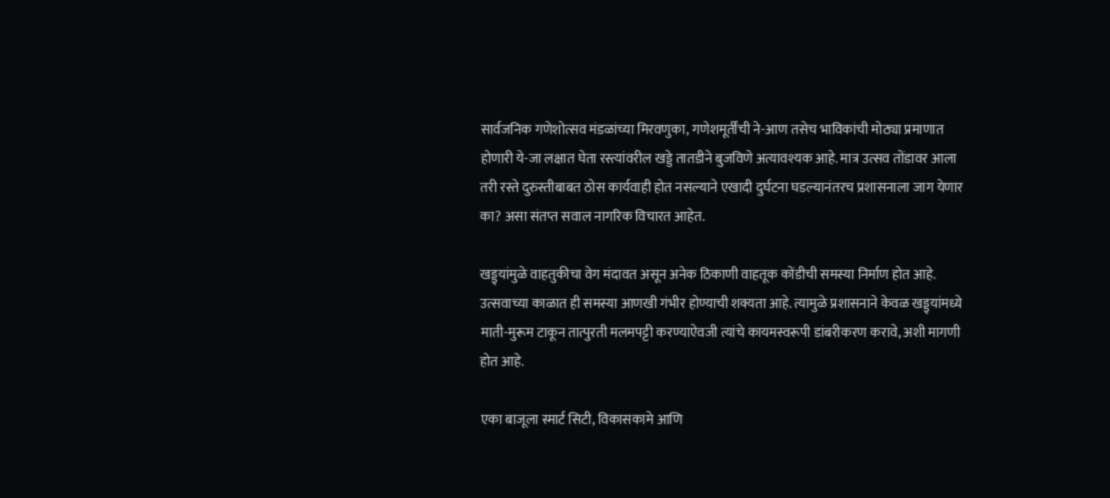सार्वजनिक गणेशोत्सव मंडळांच्या मिरवणुका, गणेशमूर्तींची ने-आण तसेच भाविकांची मोठ्या प्रमाणात होणारी ये-जा लक्षात घेता रस्त्यांवरील खड्डे तातडीने बुजविणे अत्यावश्यक आहे. मात्र उत्सव तोंडावर आला तरी रस्ते दुरुस्तीबाबत ठोस कार्यवाही होत नसल्याने एखादी दुर्घटना घडल्यानंतरच प्रशासनाला जाग येणार का? असा संतप्त सवाल नागरिक विचारत आहेत.

खड्ड्यांमुळे वाहतुकीचा वेग मंदावत असून अनेक ठिकाणी वाहतूक कोंडीची समस्या निर्माण होत आहे. उत्सवाच्या काळात ही समस्या आणखी गंभीर होण्याची शक्यता आहे. त्यामुळे प्रशासनाने केवळ खड्ड्यांमध्ये माती-मुरूम टाकून तात्पुरती मलमपट्टी करण्याऐवजी त्यांचे कायमस्वरूपी डांबरीकरण करावे, अशी मागणी होत आहे.

एका बाजूला स्मार्ट सिटी, विकासकामे आणि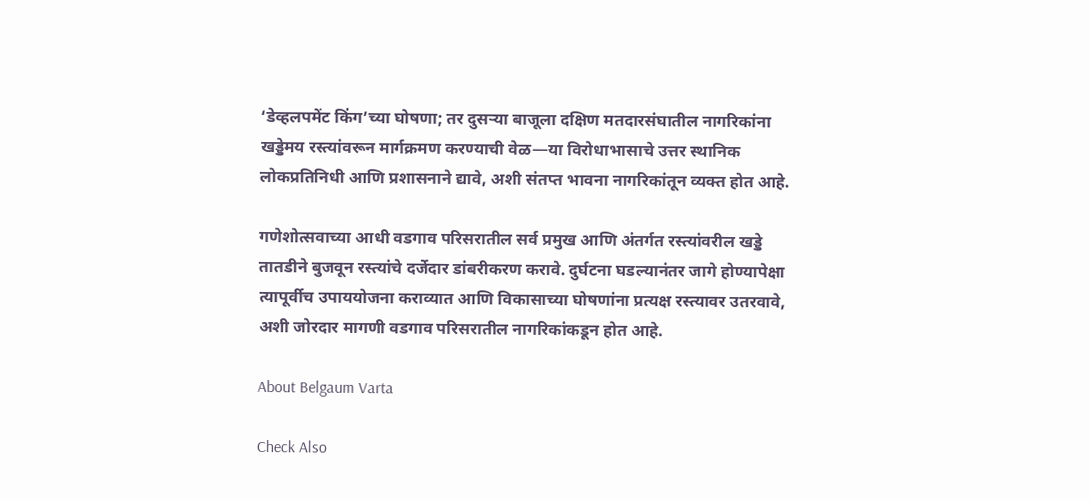‘डेव्हलपमेंट किंग’च्या घोषणा; तर दुसऱ्या बाजूला दक्षिण मतदारसंघातील नागरिकांना खड्डेमय रस्त्यांवरून मार्गक्रमण करण्याची वेळ—या विरोधाभासाचे उत्तर स्थानिक लोकप्रतिनिधी आणि प्रशासनाने द्यावे, अशी संतप्त भावना नागरिकांतून व्यक्त होत आहे.

गणेशोत्सवाच्या आधी वडगाव परिसरातील सर्व प्रमुख आणि अंतर्गत रस्त्यांवरील खड्डे तातडीने बुजवून रस्त्यांचे दर्जेदार डांबरीकरण करावे. दुर्घटना घडल्यानंतर जागे होण्यापेक्षा त्यापूर्वीच उपाययोजना कराव्यात आणि विकासाच्या घोषणांना प्रत्यक्ष रस्त्यावर उतरवावे, अशी जोरदार मागणी वडगाव परिसरातील नागरिकांकडून होत आहे.

About Belgaum Varta

Check Also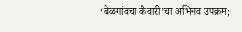‘बेळगांवचा कैवारी’चा अभिनव उपक्रम;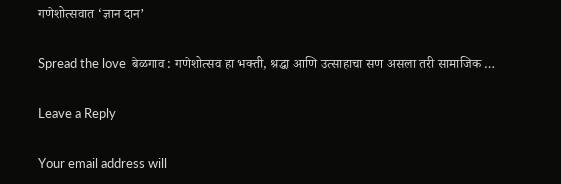गणेशोत्सवात ‘ज्ञान दान’

Spread the love  बेळगाव : गणेशोत्सव हा भक्ती, श्रद्धा आणि उत्साहाचा सण असला तरी सामाजिक …

Leave a Reply

Your email address will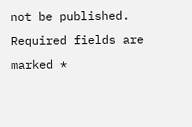not be published. Required fields are marked *